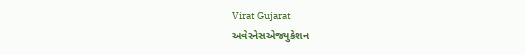Virat Gujarat
અવેરનેસએજ્યુકેશન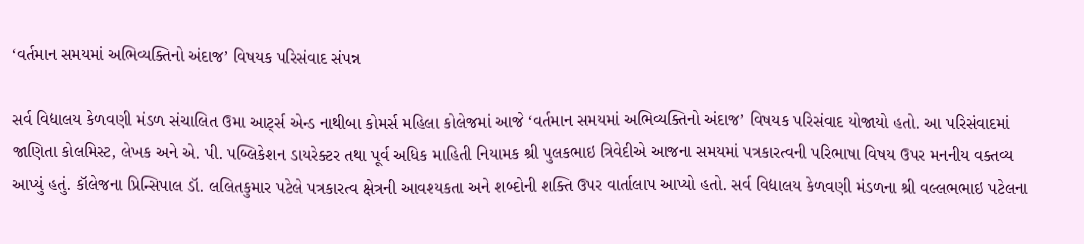‘વર્તમાન સમયમાં અભિવ્યક્તિનો અંદાજ’ વિષયક પરિસંવાદ સંપન્ન

સર્વ વિદ્યાલય કેળવણી મંડળ સંચાલિત ઉમા આર્ટ્સ એન્ડ નાથીબા કોમર્સ મહિલા કોલેજમાં આજે ‘વર્તમાન સમયમાં અભિવ્યક્તિનો અંદાજ’ વિષયક પરિસંવાદ યોજાયો હતો. આ પરિસંવાદમાં જાણિતા કોલમિસ્ટ, લેખક અને એ. પી. પબ્લિકેશન ડાયરેક્ટર તથા પૂર્વ અધિક માહિતી નિયામક શ્રી પુલકભાઇ ત્રિવેદીએ આજના સમયમાં પત્રકારત્વની પરિભાષા વિષય ઉપર મનનીય વક્તવ્ય આપ્યું હતું. કૉલેજના પ્રિન્સિપાલ ડૉ. લલિતકુમાર પટેલે પત્રકારત્વ ક્ષેત્રની આવશ્યકતા અને શબ્દોની શક્તિ ઉપર વાર્તાલાપ આપ્યો હતો. સર્વ વિદ્યાલય કેળવણી મંડળના શ્રી વલ્લભભાઇ પટેલના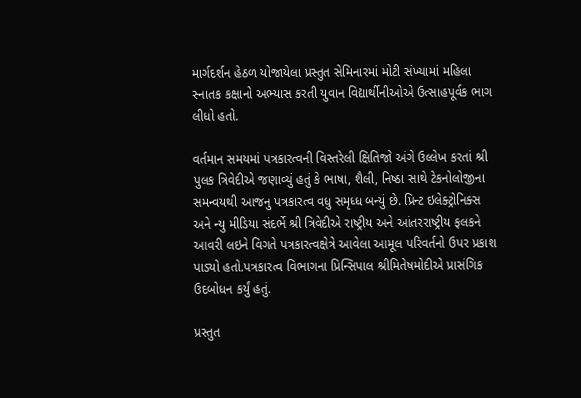માર્ગદર્શન હેઠળ યોજાયેલા પ્રસ્તુત સેમિનારમાં મોટી સંખ્યામાં મહિલા સ્નાતક કક્ષાનો અભ્યાસ કરતી યુવાન વિદ્યાર્થીનીઓએ ઉત્સાહપૂર્વક ભાગ લીધો હતો.

વર્તમાન સમયમાં પત્રકારત્વની વિસ્તરેલી ક્ષિતિજો અંગે ઉલ્લેખ કરતાં શ્રી પુલક ત્રિવેદીએ જણાવ્યું હતું કે ભાષા, શૈલી, નિષ્ઠા સાથે ટેકનોલોજીના સમન્વયથી આજનુ પત્રકારત્વ વધુ સમૃધ્ધ બન્યું છે. પ્રિન્ટ ઇલેક્ટ્રોનિક્સ અને ન્યુ મીડિયા સંદર્ભે શ્રી ત્રિવેદીએ રાષ્ટ્રીય અને આંતરરાષ્ટ્રીય ફલકને આવરી લઇને વિગતે પત્રકારત્વક્ષેત્રે આવેલા આમૂલ પરિવર્તનો ઉપર પ્રકાશ પાડ્યો હતો.પત્રકારત્વ વિભાગના પ્રિન્સિપાલ શ્રીમિતેષમોદીએ પ્રાસંગિક ઉદબોધન કર્યું હતું.

પ્રસ્તુત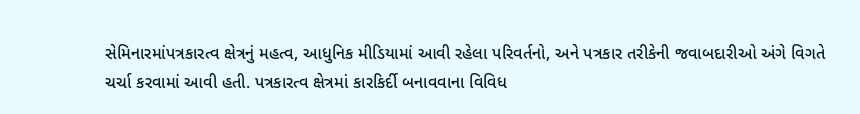સેમિનારમાંપત્રકારત્વ ક્ષેત્રનું મહત્વ, આધુનિક મીડિયામાં આવી રહેલા પરિવર્તનો, અને પત્રકાર તરીકેની જવાબદારીઓ અંગે વિગતે ચર્ચા કરવામાં આવી હતી. પત્રકારત્વ ક્ષેત્રમાં કારકિર્દી બનાવવાના વિવિધ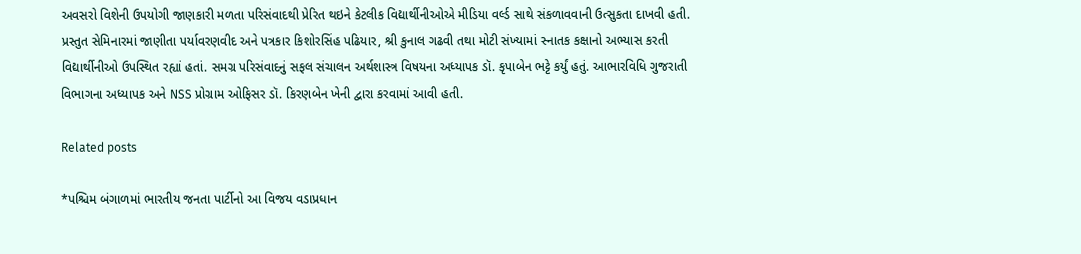અવસરો વિશેની ઉપયોગી જાણકારી મળતા પરિસંવાદથી પ્રેરિત થઇને કેટલીક વિદ્યાર્થીનીઓએ મીડિયા વર્લ્ડ સાથે સંકળાવવાની ઉત્સુકતા દાખવી હતી. પ્રસ્તુત સેમિનારમાં જાણીતા પર્યાવરણવીદ અને પત્રકાર કિશોરસિંહ પઢિયાર, શ્રી કુનાલ ગઢવી તથા મોટી સંખ્યામાં સ્નાતક કક્ષાનો અભ્યાસ કરતી વિદ્યાર્થીનીઓ ઉપસ્થિત રહ્યાં હતાં. સમગ્ર પરિસંવાદનું સફલ સંચાલન અર્થશાસ્ત્ર વિષયના અધ્યાપક ડૉ. કૃપાબેન ભટ્ટે કર્યું હતું. આભારવિધિ ગુજરાતી વિભાગના અધ્યાપક અને NSS પ્રોગ્રામ ઓફિસર ડૉ. કિરણબેન ખેની દ્વારા કરવામાં આવી હતી.

Related posts

*પશ્ચિમ બંગાળમાં ભારતીય જનતા પાર્ટીનો આ વિજય વડાપ્રધાન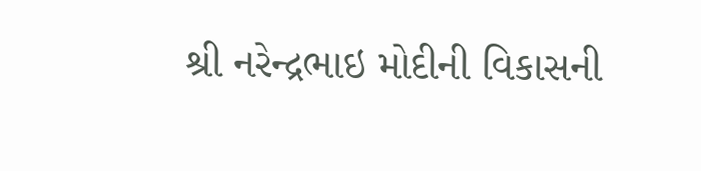શ્રી નરેન્દ્રભાઇ મોદીની વિકાસની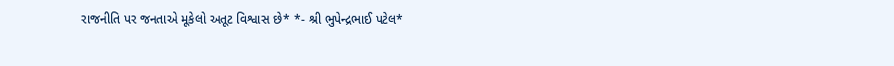રાજનીતિ પર જનતાએ મૂકેલો અતૂટ વિશ્વાસ છે* *- શ્રી ભુપેન્દ્રભાઈ પટેલ*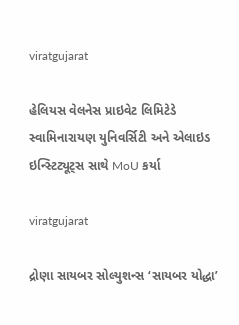viratgujarat

હેલિયસ વેલનેસ પ્રાઇવેટ લિમિટેડે સ્વામિનારાયણ યુનિવર્સિટી અને એલાઇડ ઇન્સ્ટિટ્યૂટ્સ સાથે MoU કર્યા

viratgujarat

દ્રોણા સાયબર સોલ્યુશન્સ ‘સાયબર યોદ્ધા’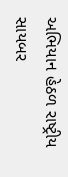અભિયાન હેઠળ રાષ્ટ્રીય સાયબર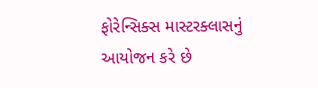ફોરેન્સિક્સ માસ્ટરક્લાસનું આયોજન કરે છે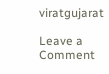viratgujarat

Leave a Comment